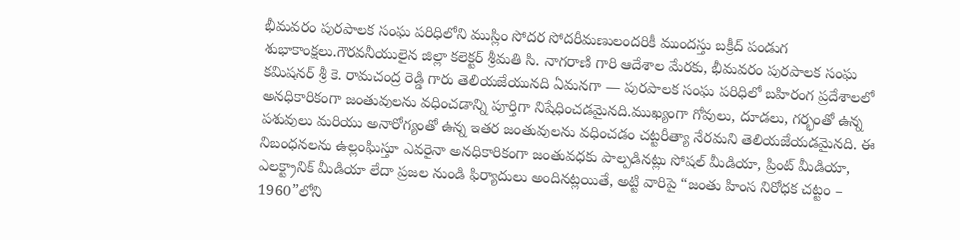భీమవరం పురపాలక సంఘ పరిధిలోని ముస్లిం సోదర సోదరీమణులందరికీ ముందస్తు బక్రీద్ పండుగ శుభాకాంక్షలు.గౌరవనీయులైన జిల్లా కలెక్టర్ శ్రీమతి సి. నాగరాణి గారి ఆదేశాల మేరకు, భీమవరం పురపాలక సంఘ కమిషనర్ శ్రీ కె. రామచంద్ర రెడ్డి గారు తెలియజేయునది ఏమనగా — పురపాలక సంఘ పరిధిలో బహిరంగ ప్రదేశాలలో అనధికారికంగా జంతువులను వధించడాన్ని పూర్తిగా నిషేధించడమైనది.ముఖ్యంగా గోవులు, దూడలు, గర్భంతో ఉన్న పశువులు మరియు అనారోగ్యంతో ఉన్న ఇతర జంతువులను వధించడం చట్టరీత్యా నేరమని తెలియజేయడమైనది. ఈ నిబంధనలను ఉల్లంఘిస్తూ ఎవరైనా అనధికారికంగా జంతువధకు పాల్పడినట్లు సోషల్ మీడియా, ప్రింట్ మీడియా, ఎలక్ట్రానిక్ మీడియా లేదా ప్రజల నుండి ఫిర్యాదులు అందినట్లయితే, అట్టి వారిపై “జంతు హింస నిరోధక చట్టం – 1960”లోని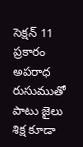సెక్షన్ 11 ప్రకారం అపరాధ రుసుముతో పాటు జైలు శిక్ష కూడా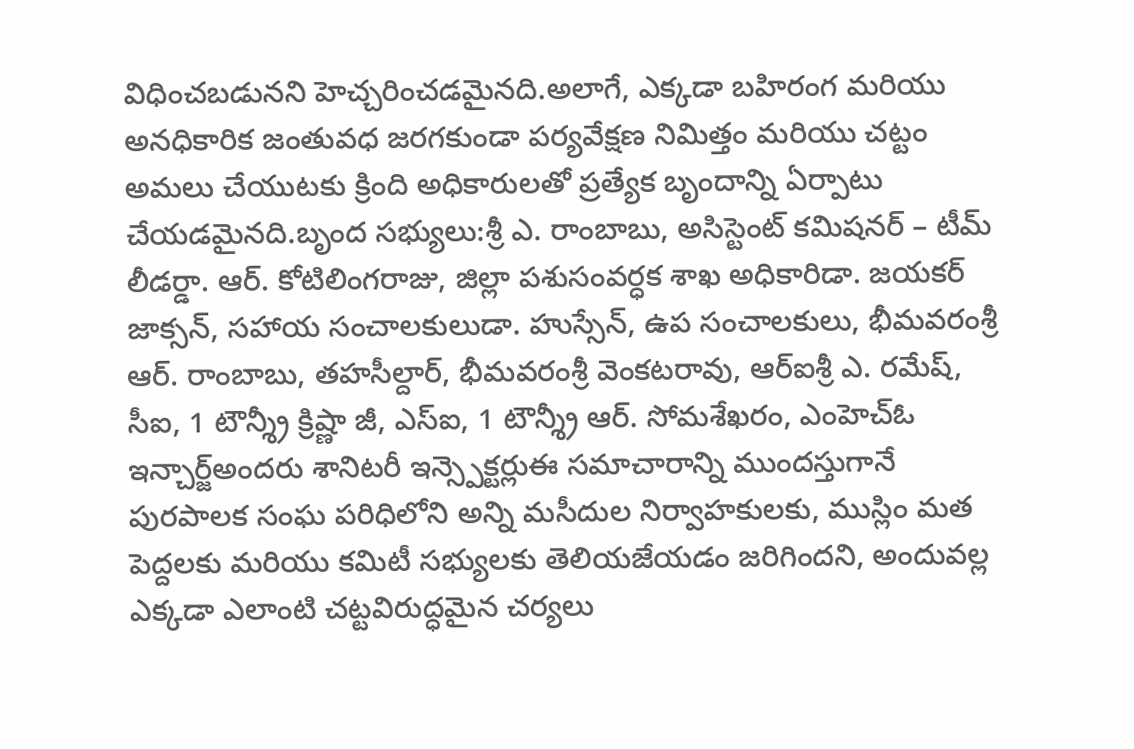విధించబడునని హెచ్చరించడమైనది.అలాగే, ఎక్కడా బహిరంగ మరియు అనధికారిక జంతువధ జరగకుండా పర్యవేక్షణ నిమిత్తం మరియు చట్టం అమలు చేయుటకు క్రింది అధికారులతో ప్రత్యేక బృందాన్ని ఏర్పాటు చేయడమైనది.బృంద సభ్యులు:శ్రీ ఎ. రాంబాబు, అసిస్టెంట్ కమిషనర్ – టీమ్ లీడర్డా. ఆర్. కోటిలింగరాజు, జిల్లా పశుసంవర్ధక శాఖ అధికారిడా. జయకర్ జాక్సన్, సహాయ సంచాలకులుడా. హుస్సేన్, ఉప సంచాలకులు, భీమవరంశ్రీ ఆర్. రాంబాబు, తహసీల్దార్, భీమవరంశ్రీ వెంకటరావు, ఆర్ఐశ్రీ ఎ. రమేష్, సీఐ, 1 టౌన్శ్రీ క్రిష్ణా జీ, ఎస్ఐ, 1 టౌన్శ్రీ ఆర్. సోమశేఖరం, ఎంహెచ్ఓ ఇన్చార్జ్అందరు శానిటరీ ఇన్స్పెక్టర్లుఈ సమాచారాన్ని ముందస్తుగానే పురపాలక సంఘ పరిధిలోని అన్ని మసీదుల నిర్వాహకులకు, ముస్లిం మత పెద్దలకు మరియు కమిటీ సభ్యులకు తెలియజేయడం జరిగిందని, అందువల్ల ఎక్కడా ఎలాంటి చట్టవిరుద్ధమైన చర్యలు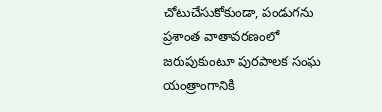చోటుచేసుకోకుండా, పండుగను ప్రశాంత వాతావరణంలో జరుపుకుంటూ పురపాలక సంఘ యంత్రాంగానికి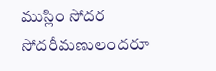ముస్లిం సోదర సోదరీమణులందరూ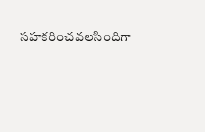సహకరించవలసిందిగా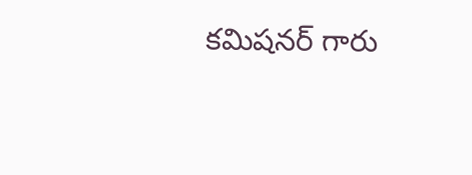కమిషనర్ గారు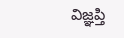విజ్ఞప్తి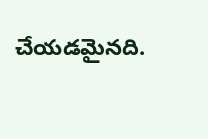చేయడమైనది.